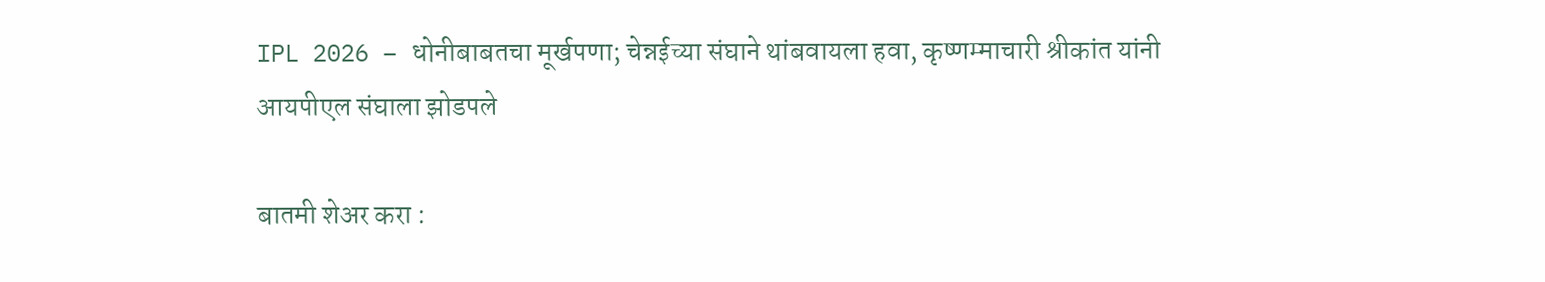IPL 2026 – धोनीबाबतचा मूर्खपणा; चेन्नईच्या संघाने थांबवायला हवा, कृष्णम्माचारी श्रीकांत यांनी आयपीएल संघाला झोडपले

बातमी शेअर करा :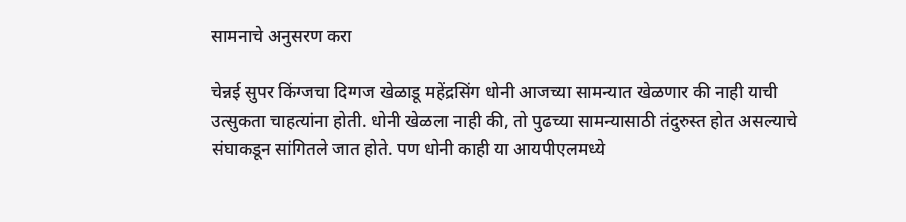सामनाचे अनुसरण करा

चेन्नई सुपर किंग्जचा दिग्गज खेळाडू महेंद्रसिंग धोनी आजच्या सामन्यात खेळणार की नाही याची उत्सुकता चाहत्यांना होती. धोनी खेळला नाही की, तो पुढच्या सामन्यासाठी तंदुरुस्त होत असल्याचे संघाकडून सांगितले जात होते. पण धोनी काही या आयपीएलमध्ये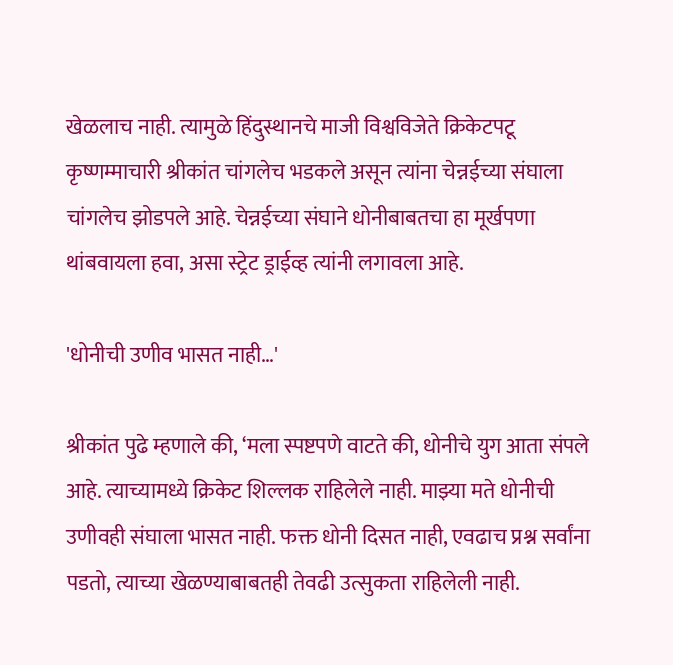खेळलाच नाही. त्यामुळे हिंदुस्थानचे माजी विश्वविजेते क्रिकेटपटू कृष्णम्माचारी श्रीकांत चांगलेच भडकले असून त्यांना चेन्नईच्या संघाला चांगलेच झोडपले आहे. चेन्नईच्या संघाने धोनीबाबतचा हा मूर्खपणा थांबवायला हवा, असा स्ट्रेट ड्राईव्ह त्यांनी लगावला आहे.

'धोनीची उणीव भासत नाही…'

श्रीकांत पुढे म्हणाले की, ‘मला स्पष्टपणे वाटते की, धोनीचे युग आता संपले आहे. त्याच्यामध्ये क्रिकेट शिल्लक राहिलेले नाही. माझ्या मते धोनीची उणीवही संघाला भासत नाही. फक्त धोनी दिसत नाही, एवढाच प्रश्न सर्वांना पडतो, त्याच्या खेळण्याबाबतही तेवढी उत्सुकता राहिलेली नाही.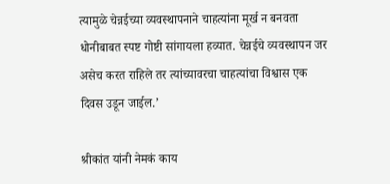त्यामुळे चेन्नईच्या व्यवस्थापनाने चाहत्यांना मूर्ख न बनवता धोनीबाबत स्पष्ट गोष्टी सांगायला हव्यात. चेन्नईचे व्यवस्थापन जर असेच करत राहिले तर त्यांच्यावरचा चाहत्यांचा विश्वास एक दिवस उडून जाईल.’

श्रीकांत यांनी नेमकं काय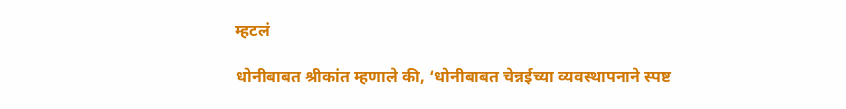म्हटलं

धोनीबाबत श्रीकांत म्हणाले की, ‘धोनीबाबत चेन्नईच्या व्यवस्थापनाने स्पष्ट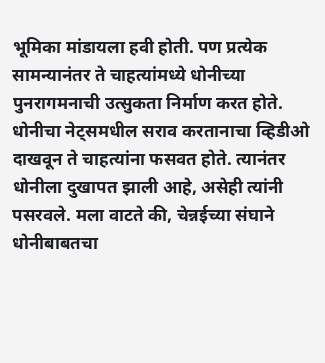भूमिका मांडायला हवी होती. पण प्रत्येक सामन्यानंतर ते चाहत्यांमध्ये धोनीच्या पुनरागमनाची उत्सुकता निर्माण करत होते. धोनीचा नेट्समधील सराव करतानाचा व्हिडीओ दाखवून ते चाहत्यांना फसवत होते. त्यानंतर धोनीला दुखापत झाली आहे, असेही त्यांनी पसरवले. मला वाटते की, चेन्नईच्या संघाने धोनीबाबतचा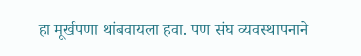हा मूर्खपणा थांबवायला हवा. पण संघ व्यवस्थापनाने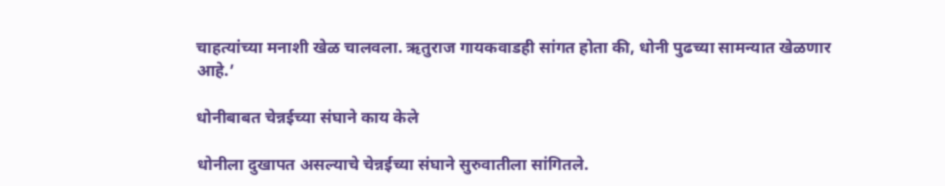चाहत्यांच्या मनाशी खेळ चालवला. ऋतुराज गायकवाडही सांगत होता की, धोनी पुढच्या सामन्यात खेळणार आहे.’

धोनीबाबत चेन्नईच्या संघाने काय केले

धोनीला दुखापत असल्याचे चेन्नईच्या संघाने सुरुवातीला सांगितले.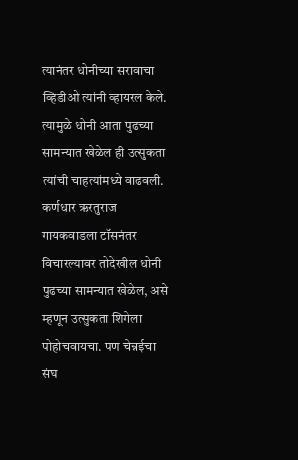त्यानंतर धोनीच्या सरावाचा व्हिडीओ त्यांनी व्हायरल केले. त्यामुळे धोनी आता पुढच्या सामन्यात खेळेल ही उत्सुकता त्यांची चाहत्यांमध्ये वाढवली. कर्णधार ऋरतुराज गायकवाडला टॉसनंतर विचारल्यावर तोदेखील धोनी पुढच्या सामन्यात खेळेल, असे म्हणून उत्सुकता शिगेला पोहोचवायचा. पण चेन्नईचा संघ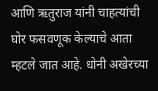आणि ऋतुराज यांनी चाहत्यांची घोर फसवणूक केल्याचे आता म्हटले जात आहे. धोनी अखेरच्या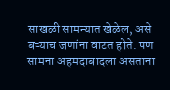साखळी सामन्यात खेळेल, असे बऱ्याच जणांना वाटत होते. पण सामना अहमदाबादला असताना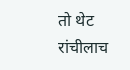तो थेट रांचीलाच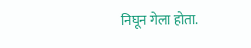निघून गेला होता.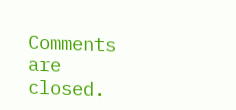Comments are closed.